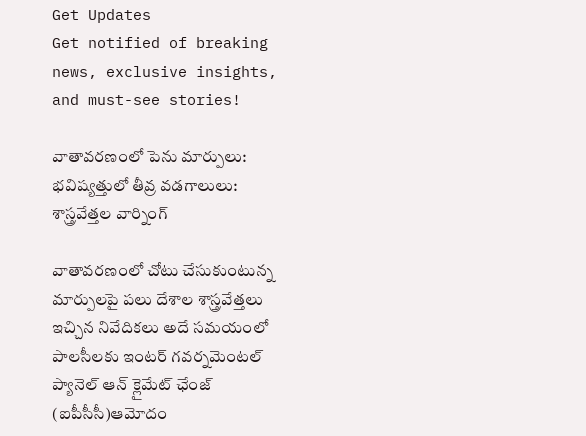Get Updates
Get notified of breaking news, exclusive insights, and must-see stories!

వాతావరణంలో పెను మార్పులు: భవిష్యత్తులో తీవ్ర వడగాలులు: శాస్త్రవేత్తల వార్నింగ్

వాతావరణంలో చోటు చేసుకుంటున్న మార్పులపై పలు దేశాల శాస్త్రవేత్తలు ఇచ్చిన నివేదికలు అదే సమయంలో పాలసీలకు ఇంటర్ గవర్నమెంటల్ ప్యానెల్ ఆన్ క్లైమేట్ ఛేంజ్ (ఐపీసీసీ)ఆమోదం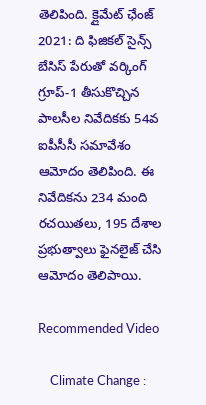తెలిపింది. క్లైమేట్ ఛేంజ్ 2021: ది ఫిజికల్ సైన్స్ బేసిస్ పేరుతో వర్కింగ్ గ్రూప్-1 తీసుకొచ్చిన పాలసీల నివేదికకు 54వ ఐపీసీసీ సమావేశం ఆమోదం తెలిపింది. ఈ నివేదికను 234 మంది రచయితలు, 195 దేశాల ప్రభుత్వాలు ఫైనలైజ్ చేసి ఆమోదం తెలిపాయి.

Recommended Video

    Climate Change :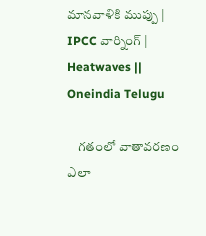మానవాళికి ముప్పు | IPCC వార్నింగ్ | Heatwaves || Oneindia Telugu

    గతంలో వాతావరణం ఎలా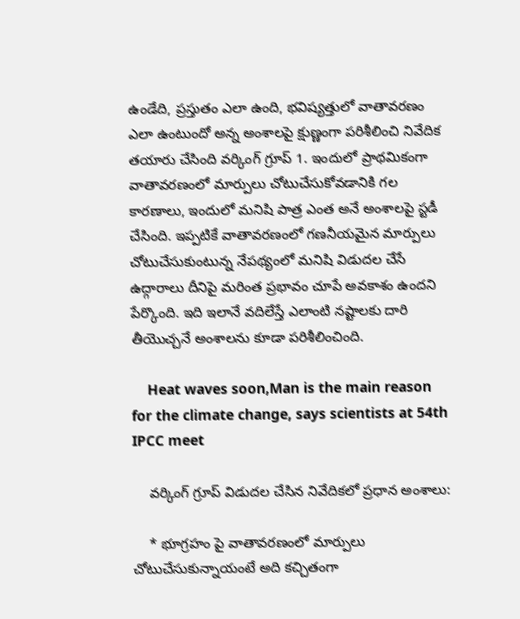ఉండేది, ప్రస్తుతం ఎలా ఉంది, భవిష్యత్తులో వాతావరణం ఎలా ఉంటుందో అన్న అంశాలపై క్షుణ్ణంగా పరిశీలించి నివేదిక తయారు చేసింది వర్కింగ్ గ్రూప్ 1. ఇందులో ప్రాథమికంగా వాతావరణంలో మార్పులు చోటుచేసుకోవడానికి గల కారణాలు, ఇందులో మనిషి పాత్ర ఎంత అనే అంశాలపై స్టడీ చేసింది. ఇప్పటికే వాతావరణంలో గణనీయమైన మార్పులు చోటుచేసుకుంటున్న నేపథ్యంలో మనిషి విడుదల చేసే ఉద్గారాలు దీనిపై మరింత ప్రభావం చూపే అవకాశం ఉందని పేర్కొంది. ఇది ఇలానే వదిలేస్తే ఎలాంటి నష్టాలకు దారి తీయొచ్చనే అంశాలను కూడా పరిశీలించింది.

    Heat waves soon,Man is the main reason for the climate change, says scientists at 54th IPCC meet

    వర్కింగ్ గ్రూప్ విడుదల చేసిన నివేదికలో ప్రధాన అంశాలు:

    * భూగ్రహం పై వాతావరణంలో మార్పులు చోటుచేసుకున్నాయంటే అది కచ్చితంగా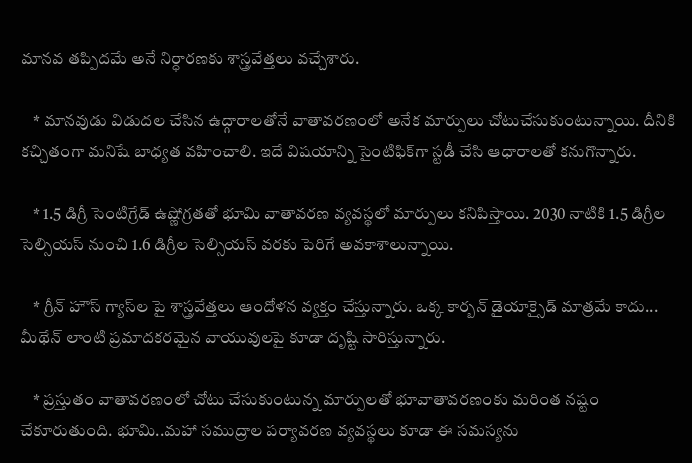మానవ తప్పిదమే అనే నిర్ధారణకు శాస్త్రవేత్తలు వచ్చేశారు.

    * మానవుడు విడుదల చేసిన ఉద్గారాలతోనే వాతావరణంలో అనేక మార్పులు చోటుచేసుకుంటున్నాయి. దీనికి కచ్చితంగా మనిషే బాధ్యత వహించాలి. ఇదే విషయాన్ని సైంటిఫిక్‌గా స్టడీ చేసి ఆధారాలతో కనుగొన్నారు.

    * 1.5 డిగ్రీ సెంటిగ్రేడ్‌ ఉష్ణోగ్రతతో భూమి వాతావరణ వ్యవస్థలో మార్పులు కనిపిస్తాయి. 2030 నాటికి 1.5 డిగ్రీల సెల్సియస్‌ నుంచి 1.6 డిగ్రీల సెల్సియస్ వరకు పెరిగే అవకాశాలున్నాయి.

    * గ్రీన్ హౌస్ గ్యాస్‌ల పై శాస్త్రవేత్తలు ఆందోళన వ్యక్తం చేస్తున్నారు. ఒక్క కార్బన్ డైయాక్సైడ్ మాత్రమే కాదు... మీథేన్ లాంటి ప్రమాదకరమైన వాయువులపై కూడా దృష్టి సారిస్తున్నారు.

    * ప్రస్తుతం వాతావరణంలో చోటు చేసుకుంటున్న మార్పులతో భూవాతావరణంకు మరింత నష్టం చేకూరుతుంది. భూమి..మహా సముద్రాల పర్యావరణ వ్యవస్థలు కూడా ఈ సమస్యను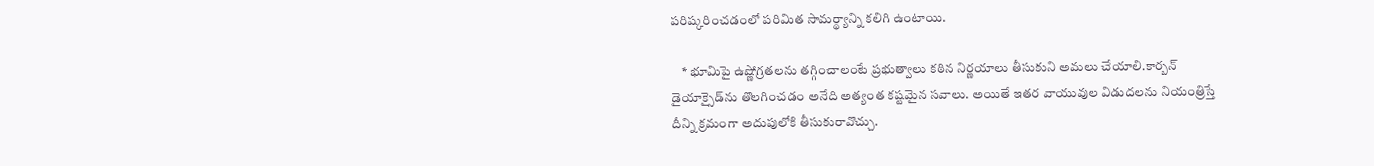పరిష్కరించడంలో పరిమిత సామర్థ్యాన్ని కలిగి ఉంటాయి.

    * భూమిపై ఉష్ణోగ్రతలను తగ్గించాలంటే ప్రభుత్వాలు కఠిన నిర్ణయాలు తీసుకుని అమలు చేయాలి.కార్బన్ డైయాక్సైడ్‌ను తొలగించడం అనేది అత్యంత కష్టమైన సవాలు. అయితే ఇతర వాయువుల విడుదలను నియంత్రిస్తే దీన్ని క్రమంగా అదుపులోకి తీసుకురావొచ్చు.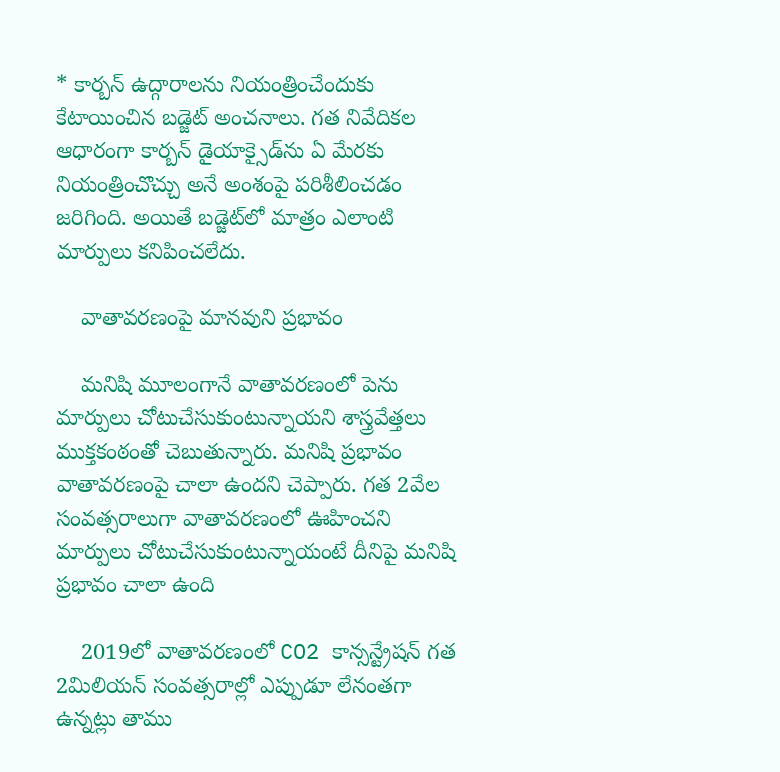* కార్బన్ ఉద్గారాలను నియంత్రించేందుకు కేటాయించిన బడ్జెట్ అంచనాలు. గత నివేదికల ఆధారంగా కార్బన్ డైయాక్సైడ్‌ను ఏ మేరకు నియంత్రించొచ్చు అనే అంశంపై పరిశీలించడం జరిగింది. అయితే బడ్జెట్‌లో మాత్రం ఎలాంటి మార్పులు కనిపించలేదు.

    వాతావరణంపై మానవుని ప్రభావం

    మనిషి మూలంగానే వాతావరణంలో పెను మార్పులు చోటుచేసుకుంటున్నాయని శాస్త్రవేత్తలు ముక్తకంఠంతో చెబుతున్నారు. మనిషి ప్రభావం వాతావరణంపై చాలా ఉందని చెప్పారు. గత 2వేల సంవత్సరాలుగా వాతావరణంలో ఊహించని మార్పులు చోటుచేసుకుంటున్నాయంటే దీనిపై మనిషి ప్రభావం చాలా ఉంది

    2019లో వాతావరణంలో CO2 కాన్సన్ట్రేషన్‌ గత 2మిలియన్ సంవత్సరాల్లో ఎప్పుడూ లేనంతగా ఉన్నట్లు తాము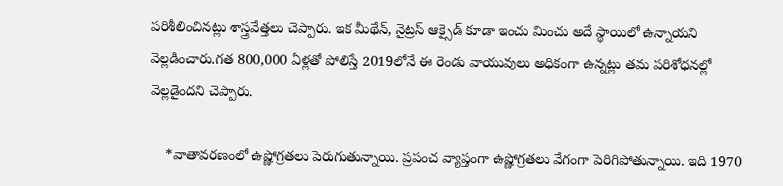పరిశీలించినట్లు శాస్త్రవేత్తలు చెప్పారు. ఇక మీథేన్, నైట్రస్ ఆక్సైడ్ కూడా ఇంచు మించు అదే స్థాయిలో ఉన్నాయని వెల్లడించారు.గత 800,000 ఏళ్లతో పోలిస్తే 2019లోనే ఈ రెండు వాయువులు అధికంగా ఉన్నట్లు తమ పరిశోధనల్లో వెల్లడైందని చెప్పారు.

    *వాతావరణంలో ఉష్ణోగ్రతలు పెరుగుతున్నాయి. ప్రపంచ వ్యాప్తంగా ఉష్ణోగ్రతలు వేగంగా పెరిగిపోతున్నాయి. ఇది 1970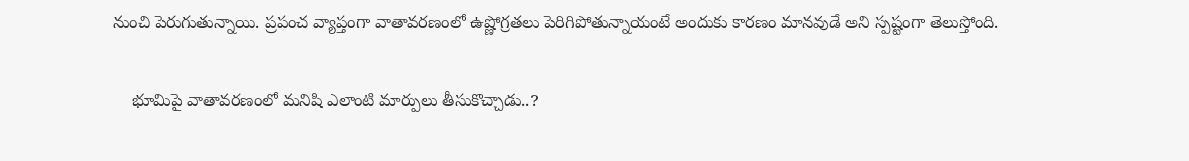నుంచి పెరుగుతున్నాయి. ప్రపంచ వ్యాప్తంగా వాతావరణంలో ఉష్ణోగ్రతలు పెరిగిపోతున్నాయంటే అందుకు కారణం మానవుడే అని స్పష్టంగా తెలుస్తోంది.

    భూమిపై వాతావరణంలో మనిషి ఎలాంటి మార్పులు తీసుకొచ్చాడు..?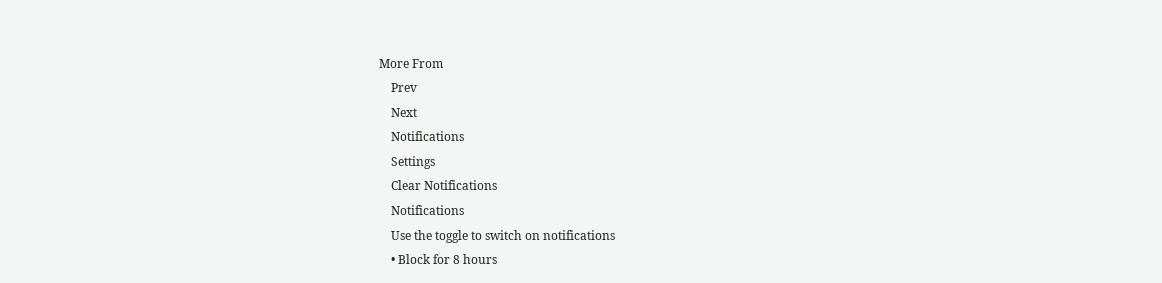More From
    Prev
    Next
    Notifications
    Settings
    Clear Notifications
    Notifications
    Use the toggle to switch on notifications
    • Block for 8 hours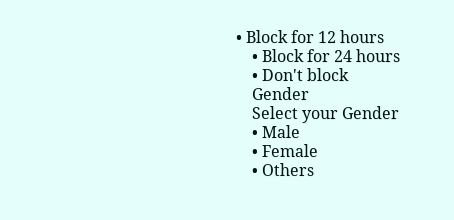• Block for 12 hours
    • Block for 24 hours
    • Don't block
    Gender
    Select your Gender
    • Male
    • Female
    • Others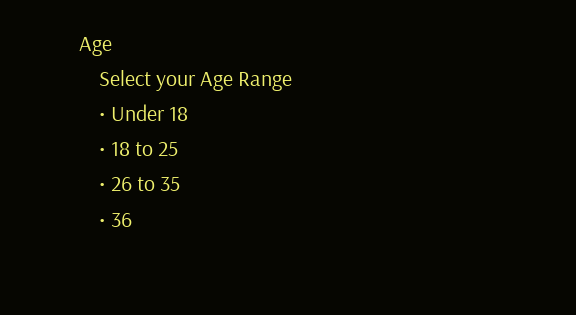Age
    Select your Age Range
    • Under 18
    • 18 to 25
    • 26 to 35
    • 36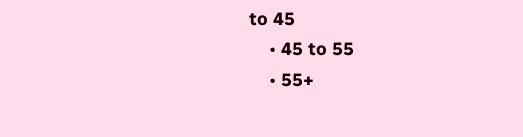to 45
    • 45 to 55
    • 55+